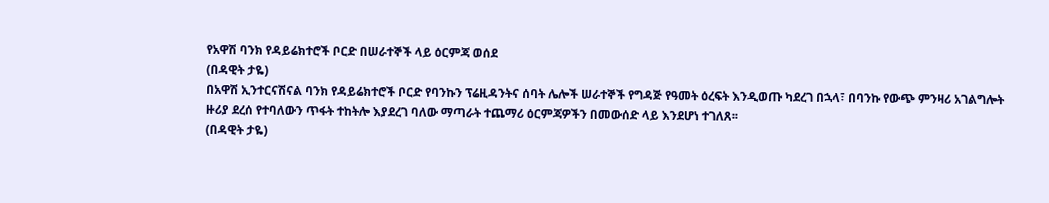የአዋሽ ባንክ የዳይሬክተሮች ቦርድ በሠራተኞች ላይ ዕርምጃ ወሰደ
(በዳዊት ታዬ)
በአዋሽ ኢንተርናሽናል ባንክ የዳይሬክተሮች ቦርድ የባንኩን ፕሬዚዳንትና ሰባት ሌሎች ሠራተኞች የግዳጅ የዓመት ዕረፍት እንዲወጡ ካደረገ በኋላ፣ በባንኩ የውጭ ምንዛሪ አገልግሎት ዙሪያ ደረሰ የተባለውን ጥፋት ተከትሎ እያደረገ ባለው ማጣራት ተጨማሪ ዕርምጃዎችን በመውሰድ ላይ እንደሆነ ተገለጸ፡፡
(በዳዊት ታዬ)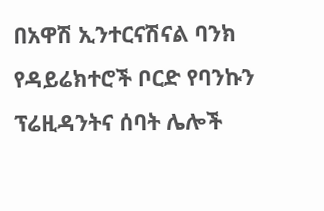በአዋሽ ኢንተርናሽናል ባንክ የዳይሬክተሮች ቦርድ የባንኩን ፕሬዚዳንትና ሰባት ሌሎች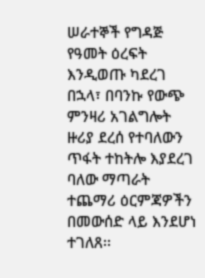ሠራተኞች የግዳጅ የዓመት ዕረፍት እንዲወጡ ካደረገ በኋላ፣ በባንኩ የውጭ ምንዛሪ አገልግሎት ዙሪያ ደረሰ የተባለውን ጥፋት ተከትሎ እያደረገ ባለው ማጣራት ተጨማሪ ዕርምጃዎችን በመውሰድ ላይ እንደሆነ ተገለጸ፡፡